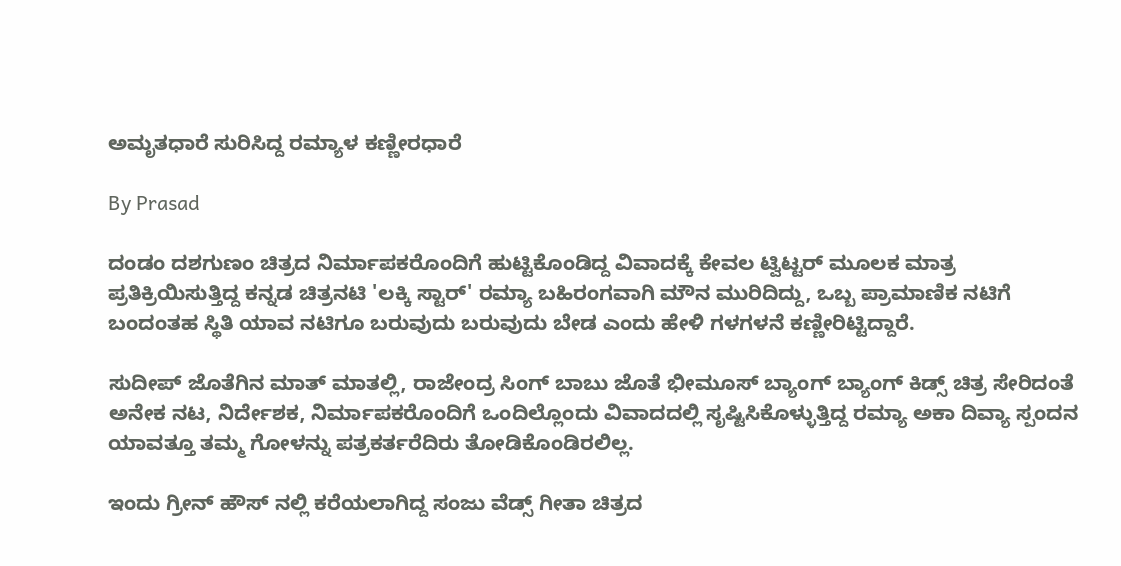ಅಮೃತಧಾರೆ ಸುರಿಸಿದ್ದ ರಮ್ಯಾಳ ಕಣ್ಣೀರಧಾರೆ

By Prasad

ದಂಡಂ ದಶಗುಣಂ ಚಿತ್ರದ ನಿರ್ಮಾಪಕರೊಂದಿಗೆ ಹುಟ್ಟಿಕೊಂಡಿದ್ದ ವಿವಾದಕ್ಕೆ ಕೇವಲ ಟ್ವಿಟ್ಟರ್ ಮೂಲಕ ಮಾತ್ರ ಪ್ರತಿಕ್ರಿಯಿಸುತ್ತಿದ್ದ ಕನ್ನಡ ಚಿತ್ರನಟಿ 'ಲಕ್ಕಿ ಸ್ಟಾರ್' ರಮ್ಯಾ ಬಹಿರಂಗವಾಗಿ ಮೌನ ಮುರಿದಿದ್ದು, ಒಬ್ಬ ಪ್ರಾಮಾಣಿಕ ನಟಿಗೆ ಬಂದಂತಹ ಸ್ಥಿತಿ ಯಾವ ನಟಿಗೂ ಬರುವುದು ಬರುವುದು ಬೇಡ ಎಂದು ಹೇಳಿ ಗಳಗಳನೆ ಕಣ್ಣೀರಿಟ್ಟಿದ್ದಾರೆ.

ಸುದೀಪ್ ಜೊತೆಗಿನ ಮಾತ್ ಮಾತಲ್ಲಿ, ರಾಜೇಂದ್ರ ಸಿಂಗ್ ಬಾಬು ಜೊತೆ ಭೀಮೂಸ್ ಬ್ಯಾಂಗ್ ಬ್ಯಾಂಗ್ ಕಿಡ್ಸ್ ಚಿತ್ರ ಸೇರಿದಂತೆ ಅನೇಕ ನಟ, ನಿರ್ದೇಶಕ, ನಿರ್ಮಾಪಕರೊಂದಿಗೆ ಒಂದಿಲ್ಲೊಂದು ವಿವಾದದಲ್ಲಿ ಸೃಷ್ಟಿಸಿಕೊಳ್ಳುತ್ತಿದ್ದ ರಮ್ಯಾ ಅಕಾ ದಿವ್ಯಾ ಸ್ಪಂದನ ಯಾವತ್ತೂ ತಮ್ಮ ಗೋಳನ್ನು ಪತ್ರಕರ್ತರೆದಿರು ತೋಡಿಕೊಂಡಿರಲಿಲ್ಲ.

ಇಂದು ಗ್ರೀನ್ ಹೌಸ್ ನಲ್ಲಿ ಕರೆಯಲಾಗಿದ್ದ ಸಂಜು ವೆಡ್ಸ್ ಗೀತಾ ಚಿತ್ರದ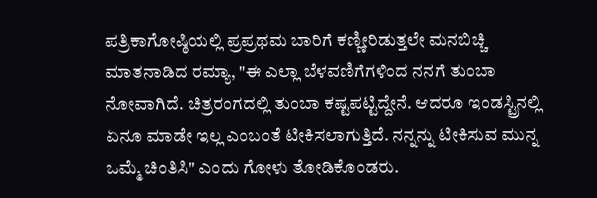ಪತ್ರಿಕಾಗೋಷ್ಠಿಯಲ್ಲಿ ಪ್ರಪ್ರಥಮ ಬಾರಿಗೆ ಕಣ್ಣೀರಿಡುತ್ತಲೇ ಮನಬಿಚ್ಚಿ ಮಾತನಾಡಿದ ರಮ್ಯಾ, "ಈ ಎಲ್ಲಾ ಬೆಳವಣಿಗೆಗಳಿಂದ ನನಗೆ ತುಂಬಾ ನೋವಾಗಿದೆ. ಚಿತ್ರರಂಗದಲ್ಲಿ ತುಂಬಾ ಕಷ್ಟಪಟ್ಟಿದ್ದೇನೆ. ಆದರೂ ಇಂಡಸ್ಟ್ರಿನಲ್ಲಿ ಏನೂ ಮಾಡೇ ಇಲ್ಲ ಎಂಬಂತೆ ಟೀಕಿಸಲಾಗುತ್ತಿದೆ. ನನ್ನನ್ನು ಟೀಕಿಸುವ ಮುನ್ನ ಒಮ್ಮೆ ಚಿಂತಿಸಿ" ಎಂದು ಗೋಳು ತೋಡಿಕೊಂಡರು.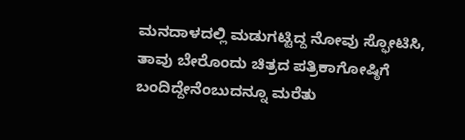ಮನದಾಳದಲ್ಲಿ ಮಡುಗಟ್ಟಿದ್ದ ನೋವು ಸ್ಫೋಟಿಸಿ, ತಾವು ಬೇರೊಂದು ಚಿತ್ರದ ಪತ್ರಿಕಾಗೋಷ್ಠಿಗೆ ಬಂದಿದ್ದೇನೆಂಬುದನ್ನೂ ಮರೆತು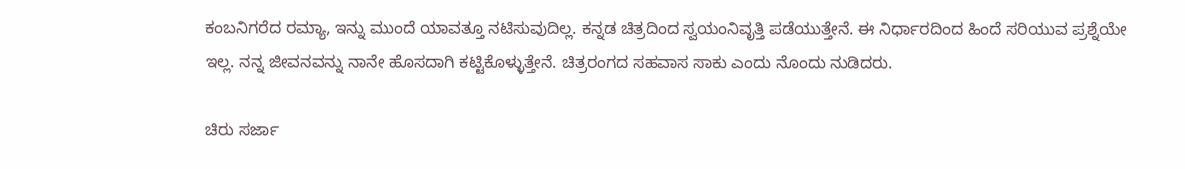ಕಂಬನಿಗರೆದ ರಮ್ಯಾ, ಇನ್ನು ಮುಂದೆ ಯಾವತ್ತೂ ನಟಿಸುವುದಿಲ್ಲ. ಕನ್ನಡ ಚಿತ್ರದಿಂದ ಸ್ವಯಂನಿವೃತ್ತಿ ಪಡೆಯುತ್ತೇನೆ. ಈ ನಿರ್ಧಾರದಿಂದ ಹಿಂದೆ ಸರಿಯುವ ಪ್ರಶ್ನೆಯೇ ಇಲ್ಲ. ನನ್ನ ಜೀವನವನ್ನು ನಾನೇ ಹೊಸದಾಗಿ ಕಟ್ಟಿಕೊಳ್ಳುತ್ತೇನೆ. ಚಿತ್ರರಂಗದ ಸಹವಾಸ ಸಾಕು ಎಂದು ನೊಂದು ನುಡಿದರು.

ಚಿರು ಸರ್ಜಾ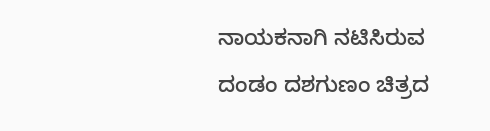ನಾಯಕನಾಗಿ ನಟಿಸಿರುವ ದಂಡಂ ದಶಗುಣಂ ಚಿತ್ರದ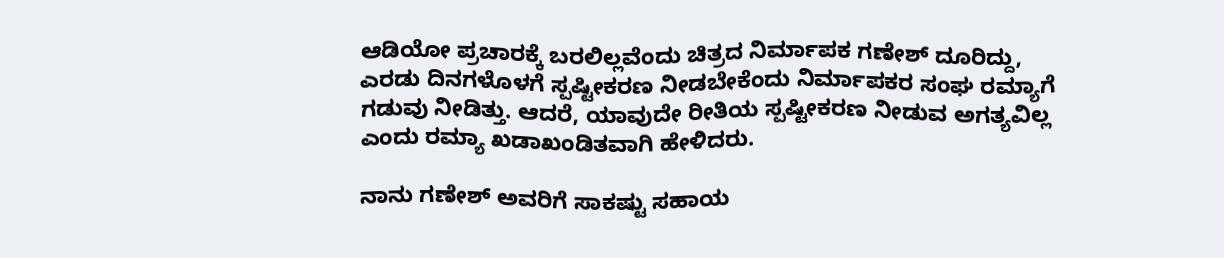ಆಡಿಯೋ ಪ್ರಚಾರಕ್ಕೆ ಬರಲಿಲ್ಲವೆಂದು ಚಿತ್ರದ ನಿರ್ಮಾಪಕ ಗಣೇಶ್ ದೂರಿದ್ದು, ಎರಡು ದಿನಗಳೊಳಗೆ ಸ್ಪಷ್ಟೀಕರಣ ನೀಡಬೇಕೆಂದು ನಿರ್ಮಾಪಕರ ಸಂಘ ರಮ್ಯಾಗೆ ಗಡುವು ನೀಡಿತ್ತು. ಆದರೆ, ಯಾವುದೇ ರೀತಿಯ ಸ್ಪಷ್ಟೀಕರಣ ನೀಡುವ ಅಗತ್ಯವಿಲ್ಲ ಎಂದು ರಮ್ಯಾ ಖಡಾಖಂಡಿತವಾಗಿ ಹೇಳಿದರು.

ನಾನು ಗಣೇಶ್ ಅವರಿಗೆ ಸಾಕಷ್ಟು ಸಹಾಯ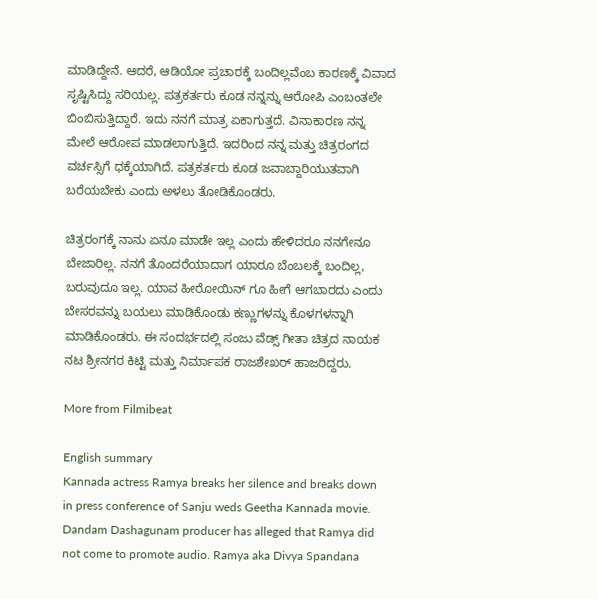ಮಾಡಿದ್ದೇನೆ. ಆದರೆ, ಆಡಿಯೋ ಪ್ರಚಾರಕ್ಕೆ ಬಂದಿಲ್ಲವೆಂಬ ಕಾರಣಕ್ಕೆ ವಿವಾದ ಸೃಷ್ಟಿಸಿದ್ದು ಸರಿಯಲ್ಲ. ಪತ್ರಕರ್ತರು ಕೂಡ ನನ್ನನ್ನು ಆರೋಪಿ ಎಂಬಂತಲೇ ಬಿಂಬಿಸುತ್ತಿದ್ದಾರೆ. ಇದು ನನಗೆ ಮಾತ್ರ ಏಕಾಗುತ್ತದೆ. ವಿನಾಕಾರಣ ನನ್ನ ಮೇಲೆ ಆರೋಪ ಮಾಡಲಾಗುತ್ತಿದೆ. ಇದರಿಂದ ನನ್ನ ಮತ್ತು ಚಿತ್ರರಂಗದ ವರ್ಚಸ್ಸಿಗೆ ಧಕ್ಕೆಯಾಗಿದೆ. ಪತ್ರಕರ್ತರು ಕೂಡ ಜವಾಬ್ದಾರಿಯುತವಾಗಿ ಬರೆಯಬೇಕು ಎಂದು ಅಳಲು ತೋಡಿಕೊಂಡರು.

ಚಿತ್ರರಂಗಕ್ಕೆ ನಾನು ಏನೂ ಮಾಡೇ ಇಲ್ಲ ಎಂದು ಹೇಳಿದರೂ ನನಗೇನೂ ಬೇಜಾರಿಲ್ಲ. ನನಗೆ ತೊಂದರೆಯಾದಾಗ ಯಾರೂ ಬೆಂಬಲಕ್ಕೆ ಬಂದಿಲ್ಲ, ಬರುವುದೂ ಇಲ್ಲ. ಯಾವ ಹೀರೋಯಿನ್ ಗೂ ಹೀಗೆ ಆಗಬಾರದು ಎಂದು ಬೇಸರವನ್ನು ಬಯಲು ಮಾಡಿಕೊಂಡು ಕಣ್ಣುಗಳನ್ನು ಕೊಳಗಳನ್ನಾಗಿ ಮಾಡಿಕೊಂಡರು. ಈ ಸಂದರ್ಭದಲ್ಲಿ ಸಂಜು ವೆಡ್ಸ್ ಗೀತಾ ಚಿತ್ರದ ನಾಯಕ ನಟ ಶ್ರೀನಗರ ಕಿಟ್ಟಿ ಮತ್ತು ನಿರ್ಮಾಪಕ ರಾಜಶೇಖರ್ ಹಾಜರಿದ್ದರು.

More from Filmibeat

English summary
Kannada actress Ramya breaks her silence and breaks down in press conference of Sanju weds Geetha Kannada movie. Dandam Dashagunam producer has alleged that Ramya did not come to promote audio. Ramya aka Divya Spandana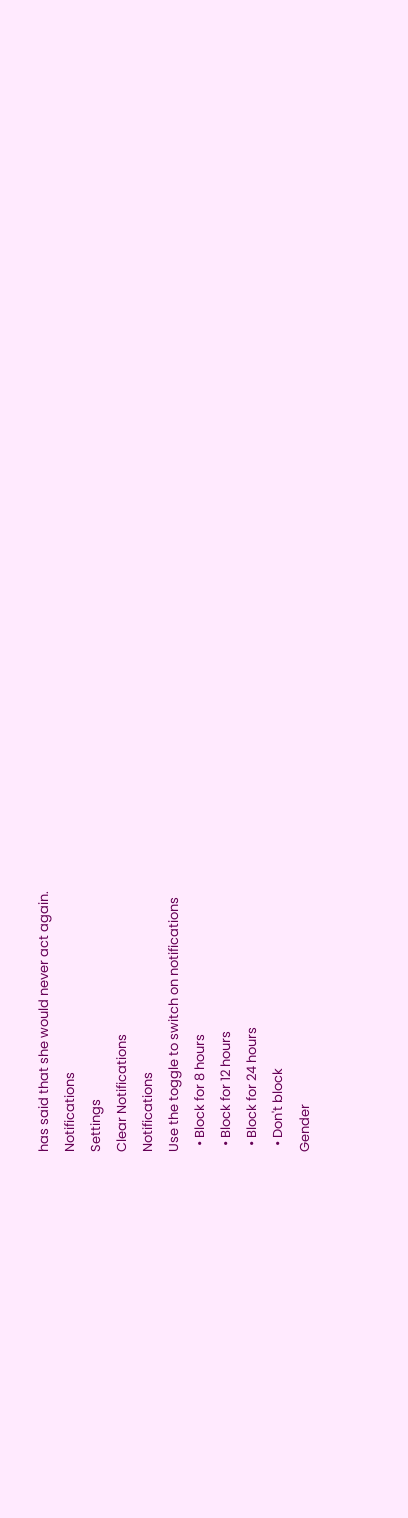has said that she would never act again.
Notifications
Settings
Clear Notifications
Notifications
Use the toggle to switch on notifications
  • Block for 8 hours
  • Block for 12 hours
  • Block for 24 hours
  • Don't block
Gender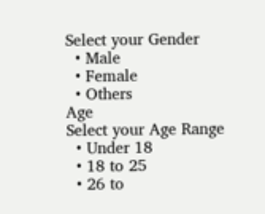Select your Gender
  • Male
  • Female
  • Others
Age
Select your Age Range
  • Under 18
  • 18 to 25
  • 26 to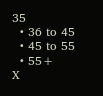35
  • 36 to 45
  • 45 to 55
  • 55+
X